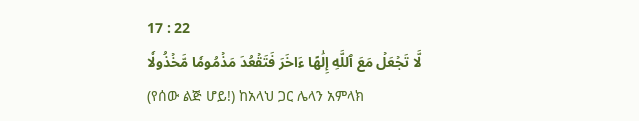17 : 22
لَّا تَجۡعَلۡ مَعَ ٱللَّهِ إِلَٰهًا ءَاخَرَ فَتَقۡعُدَ مَذۡمُومٗا مَّخۡذُولٗا
(የሰው ልጅ ሆይ!) ከአላህ ጋር ሌላን አምላክ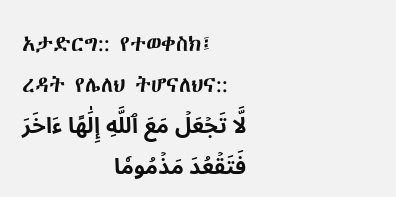አታድርግ:: የተወቀስክ፤ ረዳት የሌለህ ትሆናለህና::
لَّا تَجۡعَلۡ مَعَ ٱللَّهِ إِلَٰهًا ءَاخَرَ فَتَقۡعُدَ مَذۡمُومٗا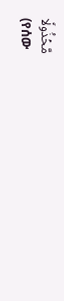مَّخۡذُولٗا
(የሰው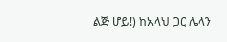ልጅ ሆይ!) ከአላህ ጋር ሌላን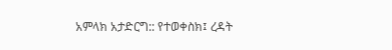አምላክ አታድርግ:: የተወቀስክ፤ ረዳት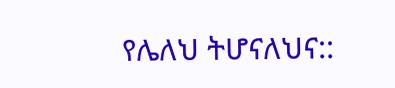የሌለህ ትሆናለህና::